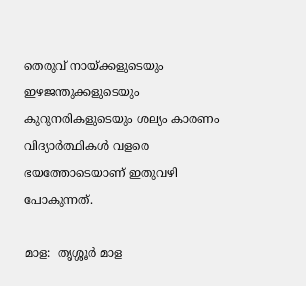തെരുവ് നായ്ക്കളുടെയും ഇഴജന്തുക്കളുടെയും കുറുനരികളുടെയും ശല്യം കാരണം വിദ്യാർത്ഥികൾ വളരെ ഭയത്തോടെയാണ് ഇതുവഴി പോകുന്നത്.

മാള:  തൃശ്ശൂർ മാള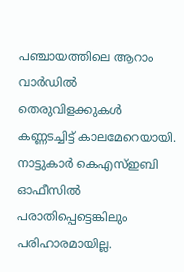പഞ്ചായത്തിലെ ആറാം വാർഡില്‍ തെരുവിളക്കുകള്‍ കണ്ണടച്ചിട്ട് കാലമേറെയായി. നാട്ടുകാര്‍ കെഎസ്ഇബി ഓഫീസില്‍ പരാതിപ്പെട്ടെങ്കിലും പരിഹാരമായില്ല.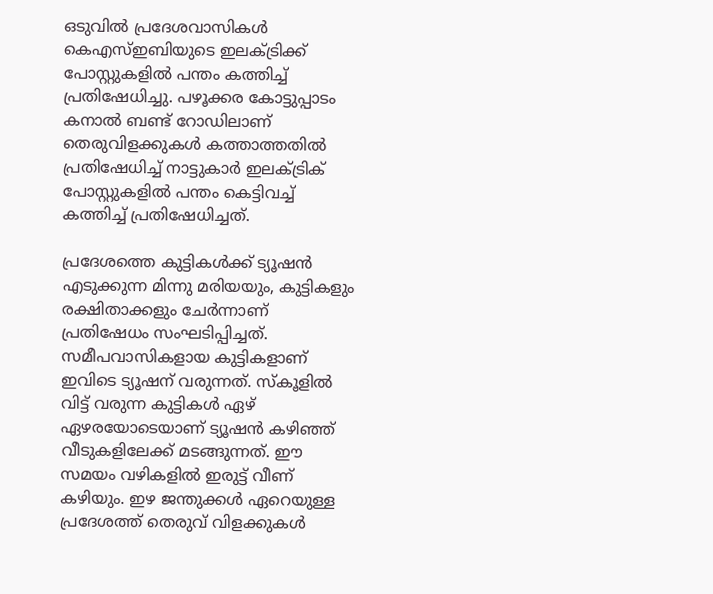ഒടുവില്‍ പ്രദേശവാസികള്‍ കെഎസ്ഇബിയുടെ ഇലക്ട്രിക്ക് പോസ്റ്റുകളില്‍ പന്തം കത്തിച്ച് പ്രതിഷേധിച്ചു. പഴൂക്കര കോട്ടുപ്പാടം കനാൽ ബണ്ട് റോഡിലാണ് തെരുവിളക്കുകൾ കത്താത്തതിൽ പ്രതിഷേധിച്ച് നാട്ടുകാര്‍ ഇലക്ട്രിക് പോസ്റ്റുകളിൽ പന്തം കെട്ടിവച്ച് കത്തിച്ച് പ്രതിഷേധിച്ചത്.

പ്രദേശത്തെ കുട്ടികൾക്ക് ട്യൂഷൻ എടുക്കുന്ന മിന്നു മരിയയും, കുട്ടികളും രക്ഷിതാക്കളും ചേർന്നാണ് പ്രതിഷേധം സംഘടിപ്പിച്ചത്. സമീപവാസികളായ കുട്ടികളാണ് ഇവിടെ ട്യൂഷന് വരുന്നത്. സ്കൂളില്‍ വിട്ട് വരുന്ന കുട്ടികള്‍ ഏഴ് ഏഴരയോടെയാണ് ട്യൂഷന്‍ കഴിഞ്ഞ് വീടുകളിലേക്ക് മടങ്ങുന്നത്. ഈ സമയം വഴികളില്‍ ഇരുട്ട് വീണ് കഴിയും. ഇഴ ജന്തുക്കള്‍ ഏറെയുള്ള പ്രദേശത്ത് തെരുവ് വിളക്കുകള്‍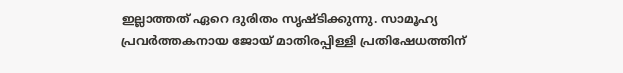ഇല്ലാത്തത് ഏറെ ദുരിതം സൃഷ്ടിക്കുന്നു. സാമൂഹ്യ പ്രവർത്തകനായ ജോയ് മാതിരപ്പിള്ളി പ്രതിഷേധത്തിന്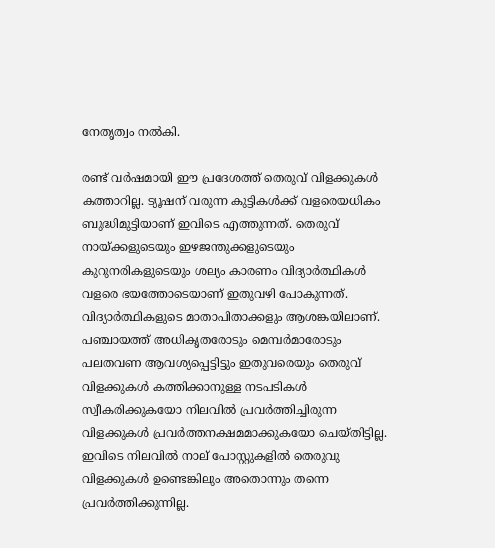നേതൃത്വം നൽകി.

രണ്ട് വർഷമായി ഈ പ്രദേശത്ത് തെരുവ് വിളക്കുകൾ കത്താറില്ല. ട്യൂഷന് വരുന്ന കുട്ടികൾക്ക് വളരെയധികം ബുദ്ധിമുട്ടിയാണ് ഇവിടെ എത്തുന്നത്. തെരുവ് നായ്ക്കളുടെയും ഇഴജന്തുക്കളുടെയും കുറുനരികളുടെയും ശല്യം കാരണം വിദ്യാർത്ഥികൾ വളരെ ഭയത്തോടെയാണ് ഇതുവഴി പോകുന്നത്. വിദ്യാർത്ഥികളുടെ മാതാപിതാക്കളും ആശങ്കയിലാണ്. പഞ്ചായത്ത് അധികൃതരോടും മെമ്പർമാരോടും പലതവണ ആവശ്യപ്പെട്ടിട്ടും ഇതുവരെയും തെരുവ് വിളക്കുകൾ കത്തിക്കാനുള്ള നടപടികൾ സ്വീകരിക്കുകയോ നിലവിൽ പ്രവർത്തിച്ചിരുന്ന വിളക്കുകൾ പ്രവർത്തനക്ഷമമാക്കുകയോ ചെയ്തിട്ടില്ല. ഇവിടെ നിലവിൽ നാല് പോസ്റ്റുകളിൽ തെരുവു വിളക്കുകൾ ഉണ്ടെങ്കിലും അതൊന്നും തന്നെ പ്രവർത്തിക്കുന്നില്ല.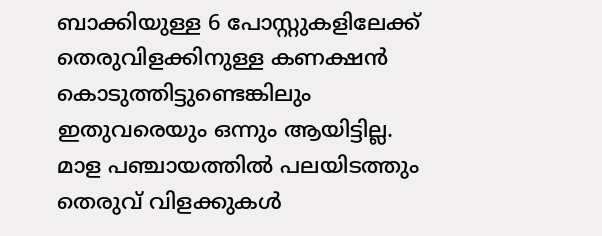ബാക്കിയുള്ള 6 പോസ്റ്റുകളിലേക്ക് തെരുവിളക്കിനുള്ള കണക്ഷൻ കൊടുത്തിട്ടുണ്ടെങ്കിലും ഇതുവരെയും ഒന്നും ആയിട്ടില്ല. മാള പഞ്ചായത്തിൽ പലയിടത്തും തെരുവ് വിളക്കുകൾ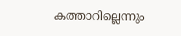കത്താറില്ലെന്നും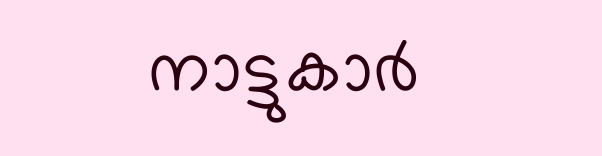നാട്ടുകാർ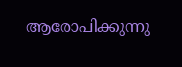ആരോപിക്കുന്നു